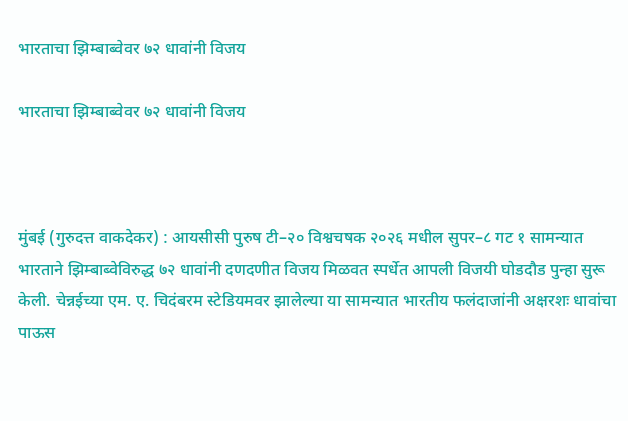भारताचा झिम्बाब्वेवर ७२ धावांनी विजय

भारताचा झिम्बाब्वेवर ७२ धावांनी विजय



मुंबई (गुरुदत्त वाकदेकर) : आयसीसी पुरुष टी–२० विश्वचषक २०२६ मधील सुपर–८ गट १ सामन्यात भारताने झिम्बाब्वेविरुद्ध ७२ धावांनी दणदणीत विजय मिळवत स्पर्धेत आपली विजयी घोडदौड पुन्हा सुरू केली. चेन्नईच्या एम. ए. चिदंबरम स्टेडियमवर झालेल्या या सामन्यात भारतीय फलंदाजांनी अक्षरशः धावांचा पाऊस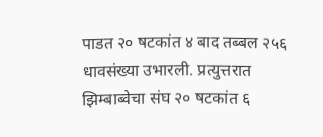पाडत २० षटकांत ४ बाद तब्बल २५६ धावसंख्या उभारली. प्रत्युत्तरात झिम्बाब्वेचा संघ २० षटकांत ६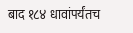बाद १८४ धावांपर्यंतच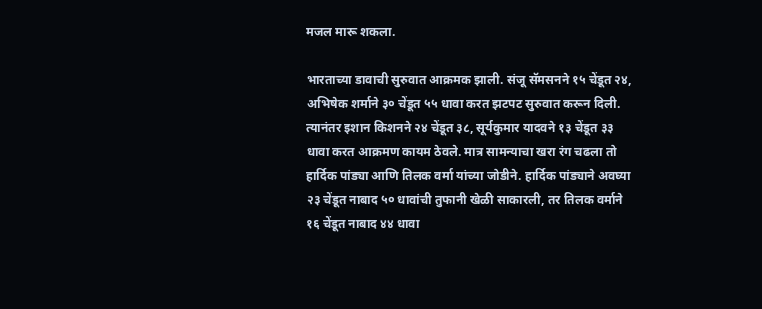मजल मारू शकला.

भारताच्या डावाची सुरुवात आक्रमक झाली. संजू सॅमसनने १५ चेंडूत २४, अभिषेक शर्माने ३० चेंडूत ५५ धावा करत झटपट सुरुवात करून दिली. त्यानंतर इशान किशनने २४ चेंडूत ३८, सूर्यकुमार यादवने १३ चेंडूत ३३ धावा करत आक्रमण कायम ठेवले. मात्र सामन्याचा खरा रंग चढला तो हार्दिक पांड्या आणि तिलक वर्मा यांच्या जोडीने. हार्दिक पांड्याने अवघ्या २३ चेंडूत नाबाद ५० धावांची तुफानी खेळी साकारली, तर तिलक वर्माने १६ चेंडूत नाबाद ४४ धावा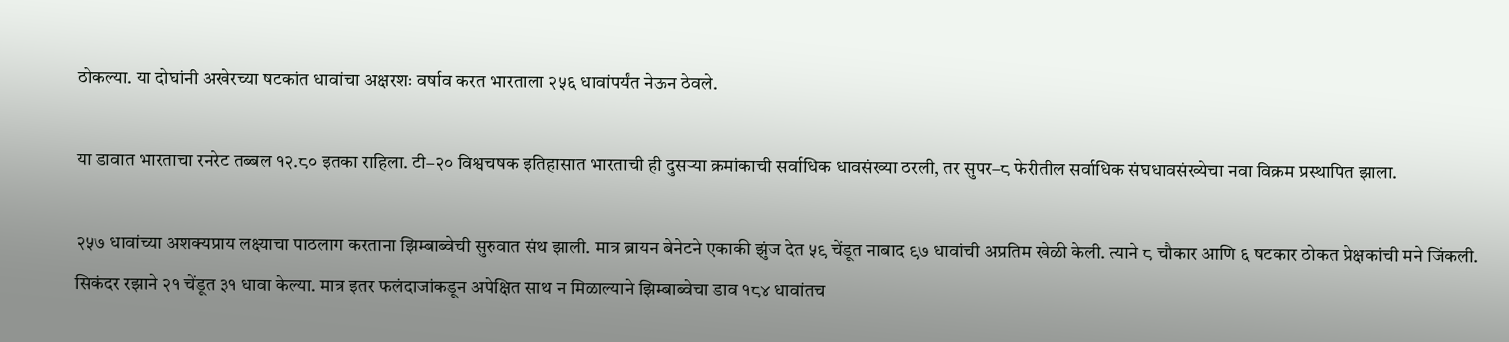ठोकल्या. या दोघांनी अखेरच्या षटकांत धावांचा अक्षरशः वर्षाव करत भारताला २५६ धावांपर्यंत नेऊन ठेवले.

या डावात भारताचा रनरेट तब्बल १२.८० इतका राहिला. टी–२० विश्वचषक इतिहासात भारताची ही दुसऱ्या क्रमांकाची सर्वाधिक धावसंख्या ठरली, तर सुपर–८ फेरीतील सर्वाधिक संघधावसंख्येचा नवा विक्रम प्रस्थापित झाला.

२५७ धावांच्या अशक्यप्राय लक्ष्याचा पाठलाग करताना झिम्बाब्वेची सुरुवात संथ झाली. मात्र ब्रायन बेनेटने एकाकी झुंज देत ५९ चेंडूत नाबाद ९७ धावांची अप्रतिम खेळी केली. त्याने ८ चौकार आणि ६ षटकार ठोकत प्रेक्षकांची मने जिंकली. सिकंदर रझाने २१ चेंडूत ३१ धावा केल्या. मात्र इतर फलंदाजांकडून अपेक्षित साथ न मिळाल्याने झिम्बाब्वेचा डाव १८४ धावांतच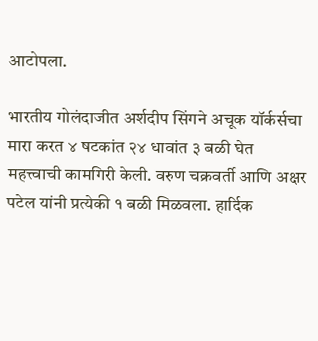आटोपला.

भारतीय गोलंदाजीत अर्शदीप सिंगने अचूक यॉर्कर्सचा मारा करत ४ षटकांत २४ धावांत ३ बळी घेत महत्त्वाची कामगिरी केली. वरुण चक्रवर्ती आणि अक्षर पटेल यांनी प्रत्येकी १ बळी मिळवला. हार्दिक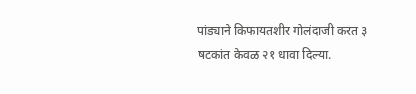पांड्याने किफायतशीर गोलंदाजी करत ३ षटकांत केवळ २१ धावा दिल्या.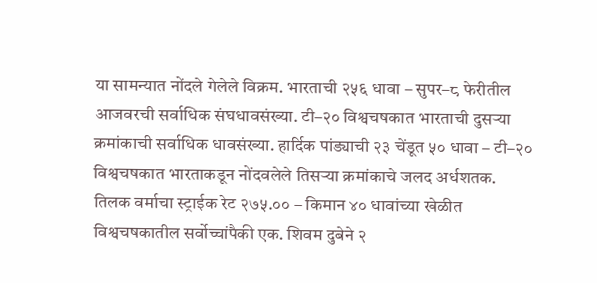या सामन्यात नोंदले गेलेले विक्रम. भारताची २५६ धावा – सुपर–८ फेरीतील आजवरची सर्वाधिक संघधावसंख्या. टी–२० विश्वचषकात भारताची दुसऱ्या क्रमांकाची सर्वाधिक धावसंख्या. हार्दिक पांड्याची २३ चेंडूत ५० धावा – टी–२० विश्वचषकात भारताकडून नोंदवलेले तिसऱ्या क्रमांकाचे जलद अर्धशतक. तिलक वर्माचा स्ट्राईक रेट २७५.०० – किमान ४० धावांच्या खेळीत विश्वचषकातील सर्वोच्चांपैकी एक. शिवम दुबेने २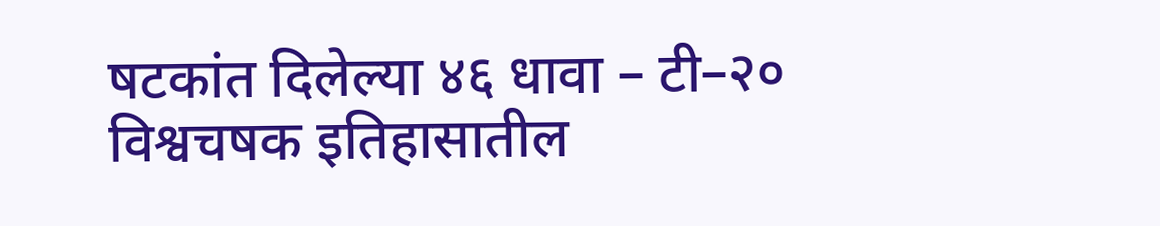षटकांत दिलेल्या ४६ धावा – टी–२० विश्वचषक इतिहासातील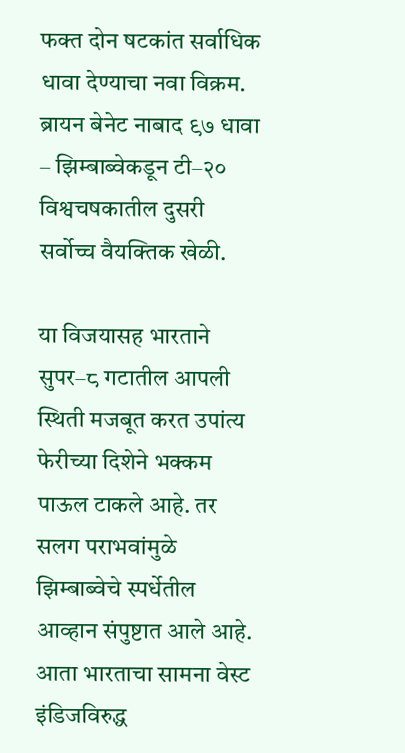फक्त दोन षटकांत सर्वाधिक धावा देण्याचा नवा विक्रम. ब्रायन बेनेट नाबाद ९७ धावा – झिम्बाब्वेकडून टी–२० विश्वचषकातील दुसरी सर्वोच्च वैयक्तिक खेळी.

या विजयासह भारताने सुपर–८ गटातील आपली स्थिती मजबूत करत उपांत्य फेरीच्या दिशेने भक्कम पाऊल टाकले आहे. तर सलग पराभवांमुळे झिम्बाब्वेचे स्पर्धेतील आव्हान संपुष्टात आले आहे. आता भारताचा सामना वेस्ट इंडिजविरुद्ध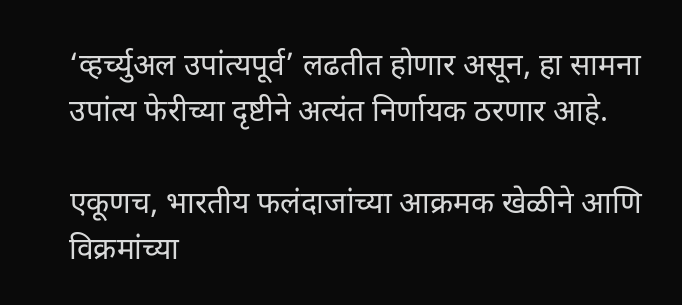‘व्हर्च्युअल उपांत्यपूर्व’ लढतीत होणार असून, हा सामना उपांत्य फेरीच्या दृष्टीने अत्यंत निर्णायक ठरणार आहे.

एकूणच, भारतीय फलंदाजांच्या आक्रमक खेळीने आणि विक्रमांच्या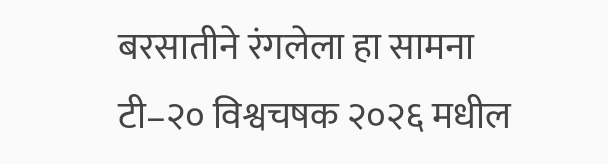बरसातीने रंगलेला हा सामना टी–२० विश्वचषक २०२६ मधील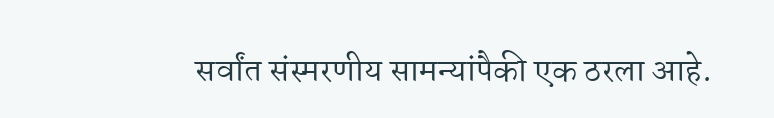सर्वांत संस्मरणीय सामन्यांपैकी एक ठरला आहे.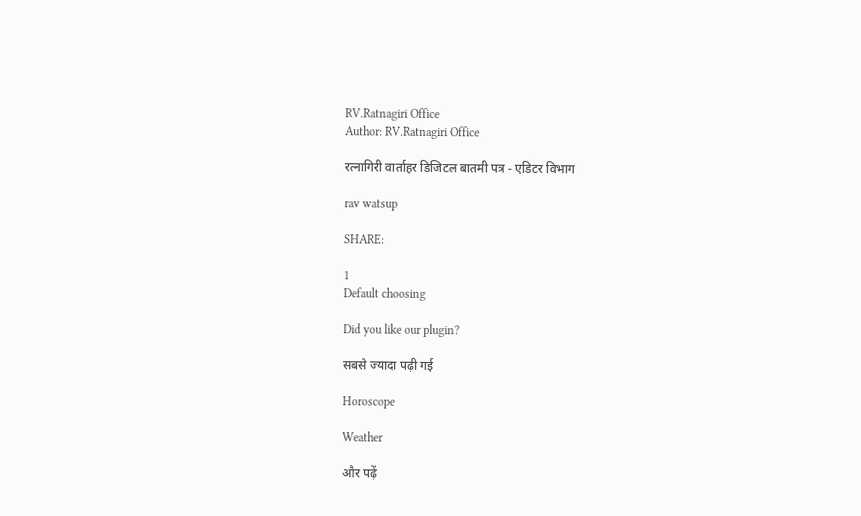RV.Ratnagiri Office
Author: RV.Ratnagiri Office

रत्नागिरी वार्ताहर डिजिटल बातमी पत्र - एडिटर विभाग

rav watsup

SHARE:

1
Default choosing

Did you like our plugin?

सबसे ज्यादा पढ़ी गई

Horoscope

Weather

और पढ़ें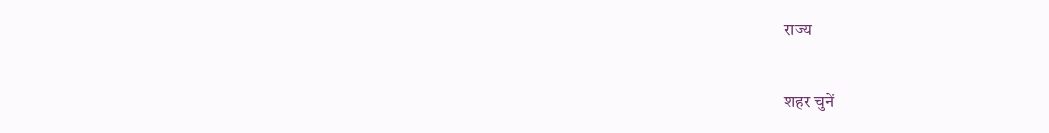राज्य

शहर चुनें